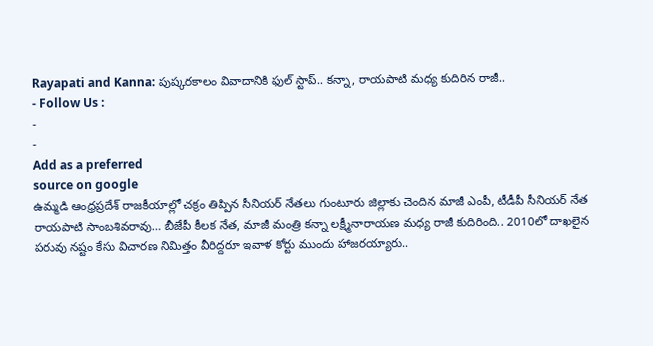Rayapati and Kanna: పుష్కరకాలం వివాదానికి ఫుల్ స్టాప్.. కన్నా, రాయపాటి మధ్య కుదిరిన రాజీ..
- Follow Us :
-
-
Add as a preferred
source on google
ఉమ్మడి ఆంధ్రప్రదేశ్ రాజకీయాల్లో చక్రం తిప్పిన సీనియర్ నేతలు గుంటూరు జిల్లాకు చెందిన మాజీ ఎంపీ, టీడీపీ సీనియర్ నేత రాయపాటి సాంబశివరావు… బీజేపీ కీలక నేత, మాజీ మంత్రి కన్నా లక్ష్మీనారాయణ మధ్య రాజీ కుదిరింది.. 2010లో దాఖలైన పరువు నష్టం కేసు విచారణ నిమిత్తం వీరిద్దరూ ఇవాళ కోర్టు ముందు హాజరయ్యారు..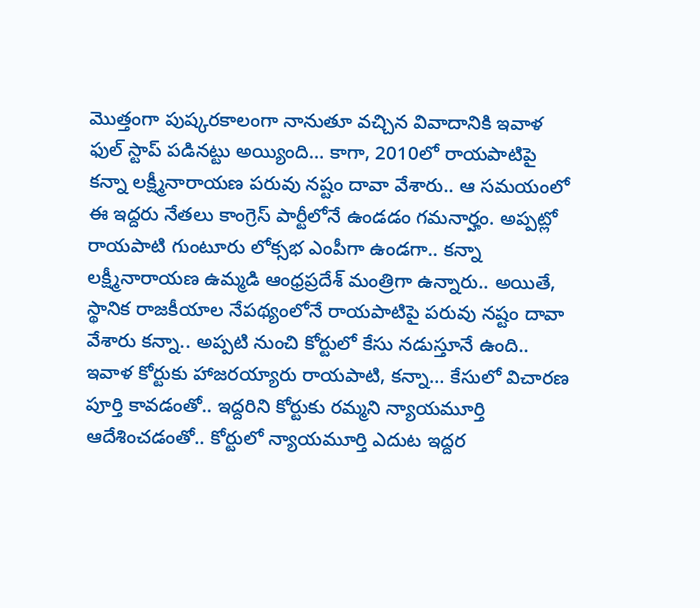మొత్తంగా పుష్కరకాలంగా నానుతూ వచ్చిన వివాదానికి ఇవాళ ఫుల్ స్టాప్ పడినట్టు అయ్యింది… కాగా, 2010లో రాయపాటిపై కన్నా లక్ష్మీనారాయణ పరువు నష్టం దావా వేశారు.. ఆ సమయంలో ఈ ఇద్దరు నేతలు కాంగ్రెస్ పార్టీలోనే ఉండడం గమనార్హం. అప్పట్లో రాయపాటి గుంటూరు లోక్సభ ఎంపీగా ఉండగా.. కన్నా లక్ష్మీనారాయణ ఉమ్మడి ఆంధ్రప్రదేశ్ మంత్రిగా ఉన్నారు.. అయితే, స్థానిక రాజకీయాల నేపథ్యంలోనే రాయపాటిపై పరువు నష్టం దావా వేశారు కన్నా.. అప్పటి నుంచి కోర్టులో కేసు నడుస్తూనే ఉంది.. ఇవాళ కోర్టుకు హాజరయ్యారు రాయపాటి, కన్నా… కేసులో విచారణ పూర్తి కావడంతో.. ఇద్దరిని కోర్టుకు రమ్మని న్యాయమూర్తి ఆదేశించడంతో.. కోర్టులో న్యాయమూర్తి ఎదుట ఇద్దర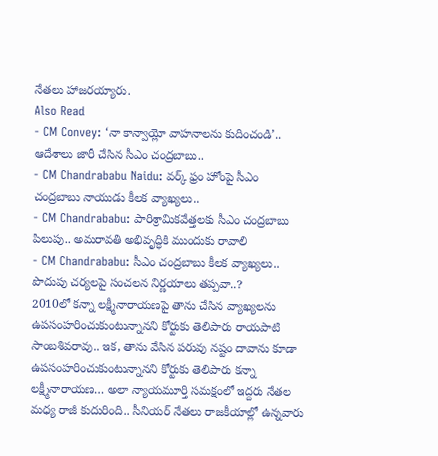నేతలు హాజరయ్యారు.
Also Read
- CM Convey: ‘నా కాన్వాయ్లో వాహనాలను కుదించండి’.. ఆదేశాలు జారీ చేసిన సీఎం చంద్రబాబు..
- CM Chandrababu Naidu: వర్క్ ఫ్రం హోంపై సీఎం చంద్రబాబు నాయుడు కీలక వ్యాఖ్యలు..
- CM Chandrababu: పారిశ్రామికవేత్తలకు సీఎం చంద్రబాబు పిలుపు.. అమరావతి అభివృద్ధికి ముందుకు రావాలి
- CM Chandrababu: సీఎం చంద్రబాబు కీలక వ్యాఖ్యలు.. పొదుపు చర్యలపై సంచలన నిర్ణయాలు తప్పవా..?
2010లో కన్నా లక్ష్మీనారాయణపై తాను చేసిన వ్యాఖ్యలను ఉపసంహరించుకుంటున్నానని కోర్టుకు తెలిపారు రాయపాటి సాంబశివరావు.. ఇక, తాను వేసిన పరువు నష్టం దావాను కూడా ఉపసంహరించుకుంటున్నానని కోర్టుకు తెలిపారు కన్నా లక్ష్మీనారాయణ… అలా న్యాయమూర్తి సమక్షంలో ఇద్దరు నేతల మధ్య రాజీ కుదురింది.. సీనియర్ నేతలు రాజకీయాల్లో ఉన్నవారు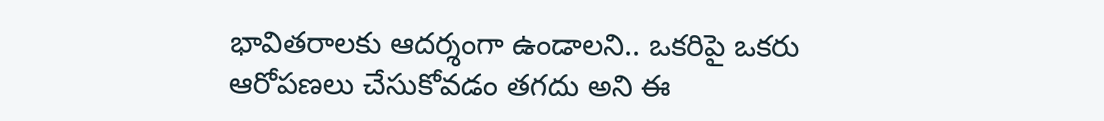భావితరాలకు ఆదర్శంగా ఉండాలని.. ఒకరిపై ఒకరు ఆరోపణలు చేసుకోవడం తగదు అని ఈ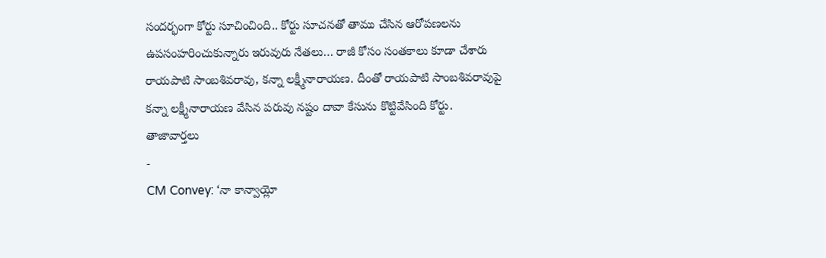సందర్భంగా కోర్టు సూచించింది.. కోర్టు సూచనతో తాము చేసిన ఆరోపణలను ఉపసంహరించుకున్నారు ఇరువురు నేతలు… రాజీ కోసం సంతకాలు కూడా చేశారు రాయపాటి సాంబశివరావు, కన్నా లక్ష్మీనారాయణ. దీంతో రాయపాటి సాంబశివరావుపై కన్నా లక్ష్మీనారాయణ వేసిన పరువు నష్టం దావా కేసును కొట్టివేసింది కోర్టు.
తాజావార్తలు
-
CM Convey: ‘నా కాన్వాయ్లో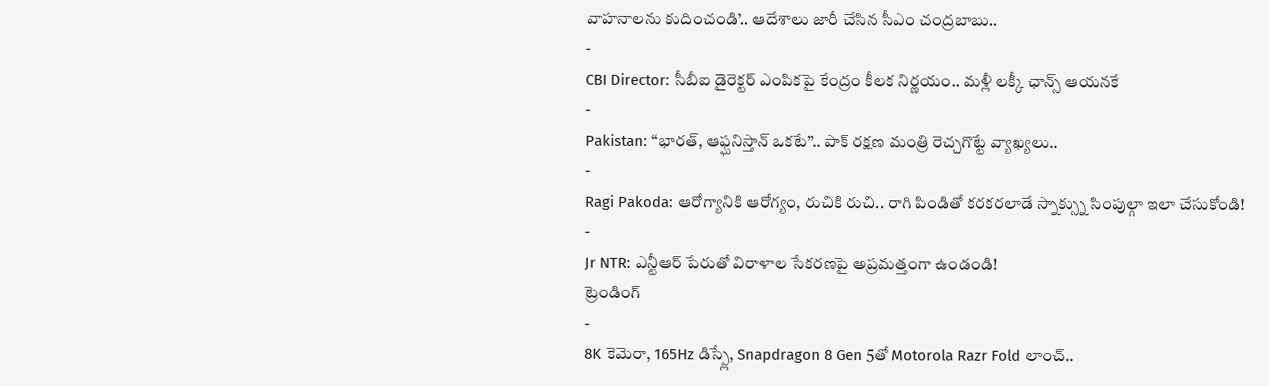వాహనాలను కుదించండి’.. ఆదేశాలు జారీ చేసిన సీఎం చంద్రబాబు..
-
CBI Director: సీబీఐ డైరెక్టర్ ఎంపికపై కేంద్రం కీలక నిర్ణయం.. మళ్లీ లక్కీ ఛాన్స్ ఆయనకే
-
Pakistan: ‘‘భారత్, ఆఫ్ఘనిస్తాన్ ఒకటే’’.. పాక్ రక్షణ మంత్రి రెచ్చగొట్టే వ్యాఖ్యలు..
-
Ragi Pakoda: ఆరోగ్యానికి ఆరోగ్యం, రుచికి రుచి.. రాగి పిండితో కరకరలాడే స్నాక్స్ను సింపుల్గా ఇలా చేసుకోండి!
-
Jr NTR: ఎన్టీఆర్ పేరుతో విరాళాల సేకరణపై అప్రమత్తంగా ఉండండి!
ట్రెండింగ్
-
8K కెమెరా, 165Hz డిస్ప్లే, Snapdragon 8 Gen 5తో Motorola Razr Fold లాంచ్..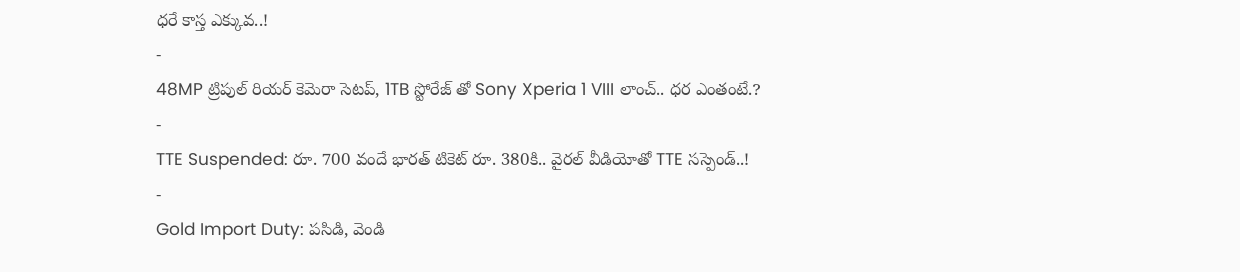ధరే కాస్త ఎక్కువ..!
-
48MP ట్రిపుల్ రియర్ కెమెరా సెటప్, 1TB స్టోరేజ్ తో Sony Xperia 1 VIII లాంచ్.. ధర ఎంతంటే.?
-
TTE Suspended: రూ. 700 వందే భారత్ టికెట్ రూ. 380కి.. వైరల్ వీడియోతో TTE సస్పెండ్..!
-
Gold Import Duty: పసిడి, వెండి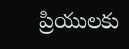ప్రియులకు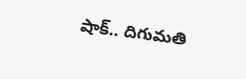షాక్.. దిగుమతి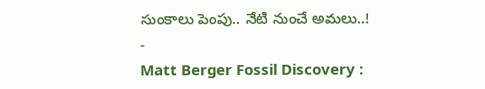సుంకాలు పెంపు.. నేటి నుంచే అమలు..!
-
Matt Berger Fossil Discovery :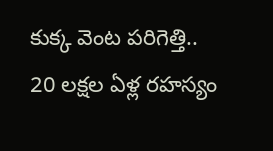కుక్క వెంట పరిగెత్తి.. 20 లక్షల ఏళ్ల రహస్యం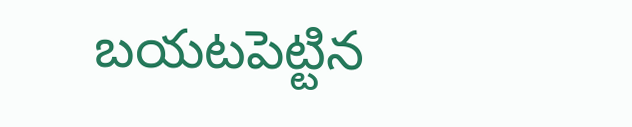బయటపెట్టిన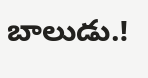బాలుడు.!